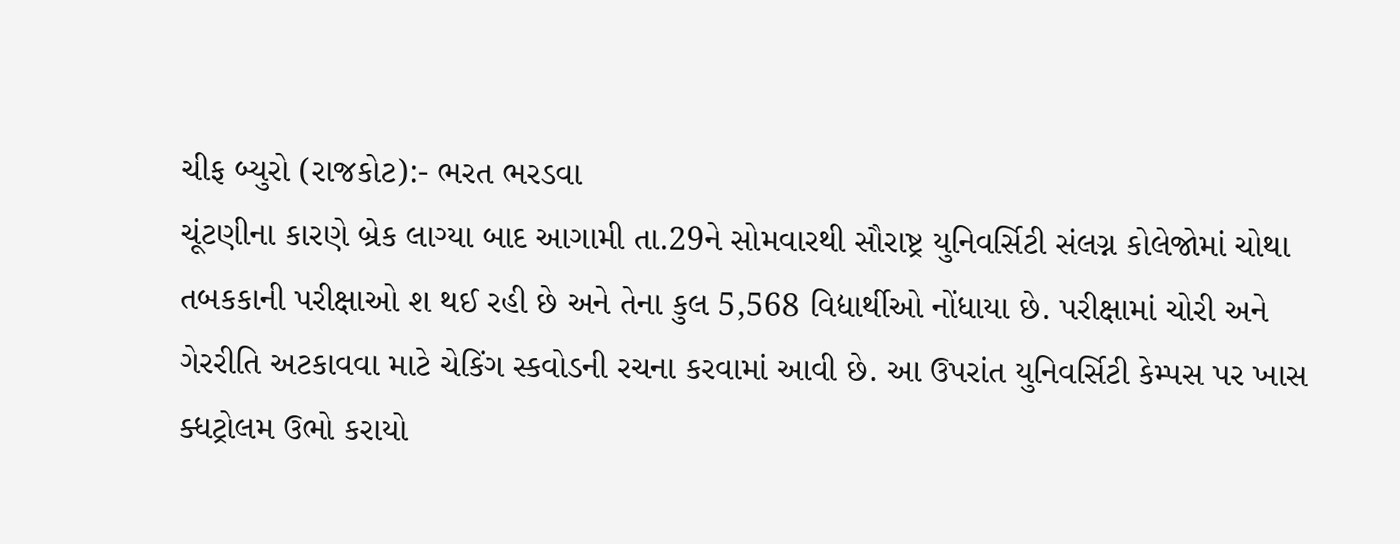ચીફ બ્યુરો (રાજકોટ):- ભરત ભરડવા
ચૂંટણીના કારણે બ્રેક લાગ્યા બાદ આગામી તા.29ને સોમવારથી સૌરાષ્ટ્ર યુનિવર્સિટી સંલગ્ન કોલેજોમાં ચોથા તબકકાની પરીક્ષાઓ શ થઈ રહી છે અને તેના કુલ 5,568 વિદ્યાર્થીઓ નોંધાયા છે. પરીક્ષામાં ચોરી અને ગેરરીતિ અટકાવવા માટે ચેકિંગ સ્કવોડની રચના કરવામાં આવી છે. આ ઉપરાંત યુનિવર્સિટી કેમ્પસ પર ખાસ ક્ધટ્રોલમ ઉભો કરાયો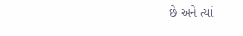છે અને ત્યાં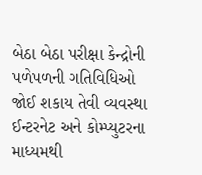બેઠા બેઠા પરીક્ષા કેન્દ્રોની પળેપળની ગતિવિધિઓ જોઈ શકાય તેવી વ્યવસ્થા ઈન્ટરનેટ અને કોમ્પ્યુટરના માધ્યમથી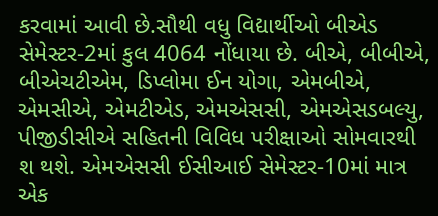કરવામાં આવી છે.સૌથી વધુ વિદ્યાર્થીઓ બીએડ સેમેસ્ટર-2માં કુલ 4064 નોંધાયા છે. બીએ, બીબીએ, બીએચટીએમ, ડિપ્લોમા ઈન યોગા, એમબીએ, એમસીએ, એમટીએડ, એમએસસી, એમએસડબલ્યુ, પીજીડીસીએ સહિતની વિવિધ પરીક્ષાઓ સોમવારથી શ થશે. એમએસસી ઈસીઆઈ સેમેસ્ટર-10માં માત્ર એક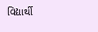વિદ્યાર્થી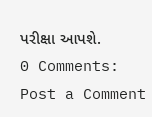પરીક્ષા આપશે.
0 Comments:
Post a Comment